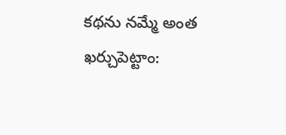కథను నమ్మే అంత ఖర్చుపెట్టాం: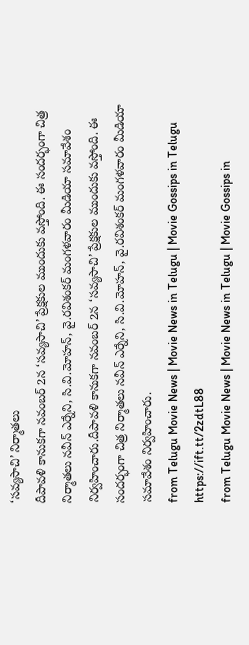‘సవ్యసాచి’ నిర్మాతలు
దీపావళి కానుకగా నవంబర్ 2న ‘సవ్యసాచి’ ప్రేక్షకుల ముందుకు వస్తోంది. ఈ సందర్భంగా చిత్ర నిర్మాతలు నవీన్ ఎర్నేని, సి.వి.మోహన్, వై.రవిశంకర్ మంగళవారం మీడియా సమావేశం నిర్వహించారు.దీపావళి కానుకగా నవంబర్ 2న ‘సవ్యసాచి’ ప్రేక్షకుల ముందుకు వస్తోంది. ఈ సందర్భంగా చిత్ర నిర్మాతలు నవీన్ ఎర్నేని, సి.వి.మోహన్, వై.రవిశంకర్ మంగళవారం మీడియా సమావేశం నిర్వహించారు.
from Telugu Movie News | Movie News in Telugu | Movie Gossips in Telugu https://ift.tt/2zdtL88
from Telugu Movie News | Movie News in Telugu | Movie Gossips in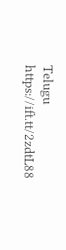Telugu https://ift.tt/2zdtL88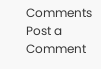Comments
Post a Comment